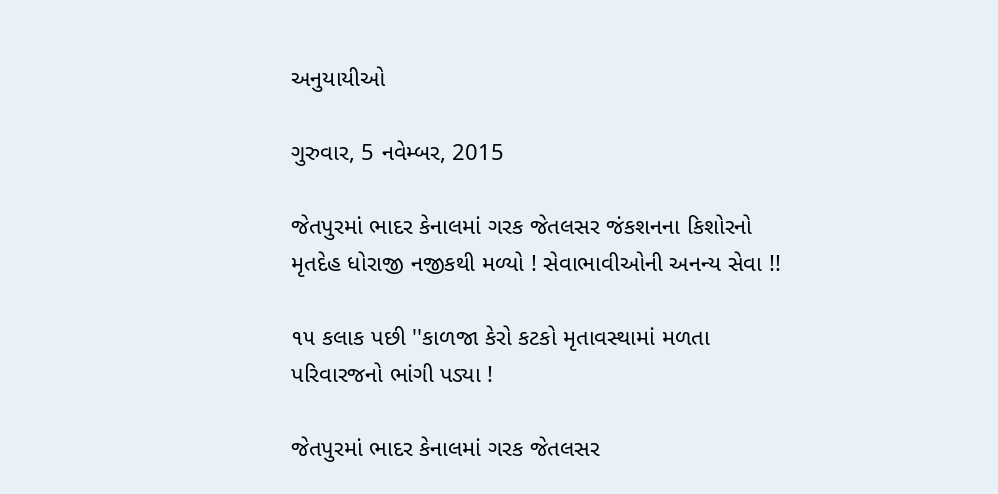અનુયાયીઓ

ગુરુવાર, 5 નવેમ્બર, 2015

જેતપુરમાં ભાદર કેનાલમાં ગરક જેતલસર જંકશનના કિશોરનો મૃતદેહ ધોરાજી નજીકથી મળ્યો ! સેવાભાવીઓની અનન્ય સેવા !!

૧૫ કલાક પછી ''કાળજા કેરો કટકો મૃતાવસ્થામાં મળતા પરિવારજનો ભાંગી પડ્યા !

જેતપુરમાં ભાદર કેનાલમાં ગરક જેતલસર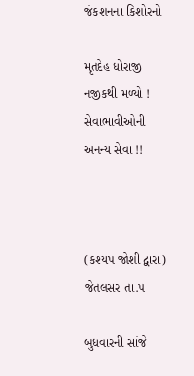જંકશનના કિશોરનો

મૃતદેહ ધોરાજી નજીકથી મળ્યો ! સેવાભાવીઓની અનન્ય સેવા !!



(કશ્યપ જોશી દ્વારા) જેતલસર તા.૫

બુધવારની સાંજે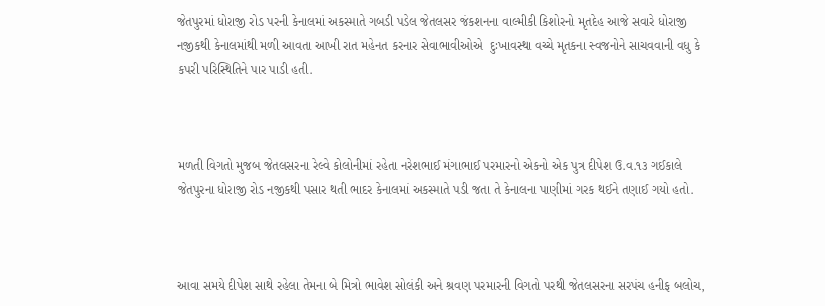જેતપુરમાં ધોરાજી રોડ પરની કેનાલમાં અકસ્માતે ગબડી પડેલ જેતલસર જંકશનના વાલ્મીકી કિશોરનો મૃતદેહ આજે સવારે ધોરાજી નજીકથી કેનાલમાંથી મળી આવતા આખી રાત મહેનત કરનાર સેવાભાવીઓએ  દુઃખાવસ્થા વચ્ચે મૃતકના સ્વજનોને સાચવવાની વધુ કે કપરી પરિસ્થિતિને પાર પાડી હતી.



મળતી વિગતો મુજબ જેતલસરના રેલ્વે કોલોનીમાં રહેતા નરેશભાઈ મંગાભાઈ પરમારનો એકનો એક પુત્ર દીપેશ ઉ.વ.૧૩ ગઈકાલે જેતપુરના ધોરાજી રોડ નજીકથી પસાર થતી ભાદર કેનાલમાં અકસ્માતે પડી જતા તે કેનાલના પાણીમાં ગરક થઈને તણાઈ ગયો હતો.



આવા સમયે દીપેશ સાથે રહેલા તેમના બે મિત્રો ભાવેશ સોલંકી અને શ્રવણ પરમારની વિગતો પરથી જેતલસરના સરપંચ હનીફ બલોચ,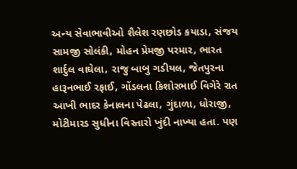અન્ય સેવાભાવીઓ શૈલેશ રણછોડ કયાડા, સંજય સામજી સોલંકી, મોહન પ્રેમજી પરમાર, ભારત શાર્દુલ વાઘેલા, રાજુ બાબુ ગડીયલ, જેતપુરના હારૂનભાઈ રફાઈ, ગોંડલના કિશોરભાઈ વિગેરે રાત આખી ભાદર કેનાલના પેઢલા, ગુંદાળા, ધોરાજી, મોટીમારડ સુધીના વિસ્તારો ખુંદી નાખ્યા હતા. પણ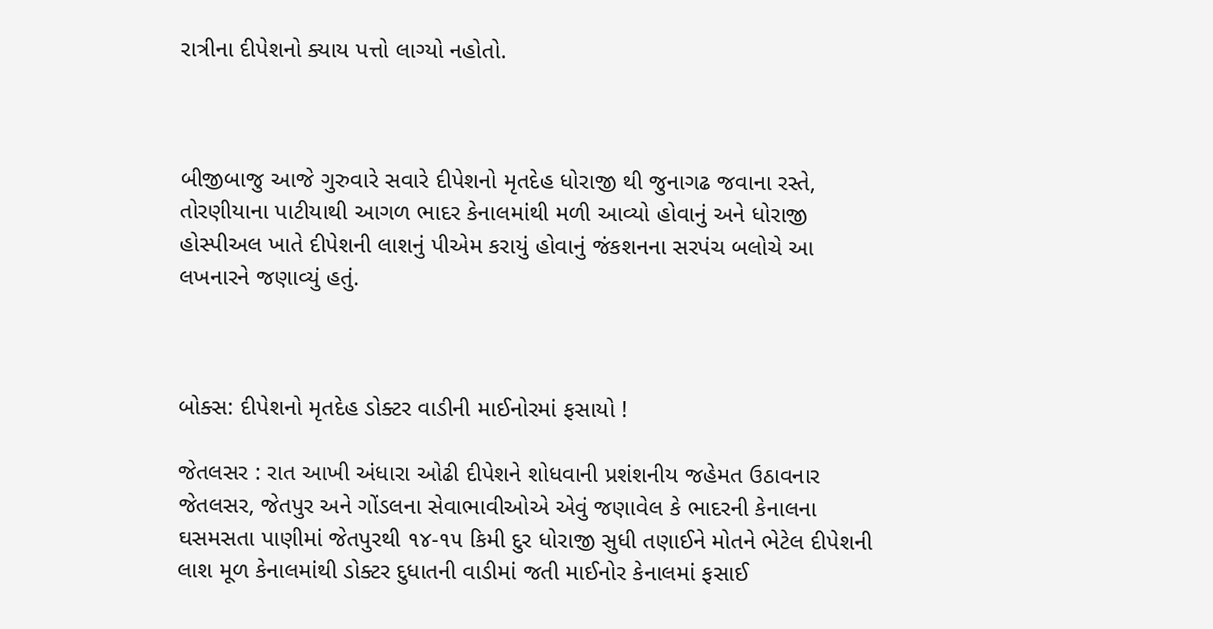રાત્રીના દીપેશનો ક્યાય પત્તો લાગ્યો નહોતો.



બીજીબાજુ આજે ગુરુવારે સવારે દીપેશનો મૃતદેહ ધોરાજી થી જુનાગઢ જવાના રસ્તે, તોરણીયાના પાટીયાથી આગળ ભાદર કેનાલમાંથી મળી આવ્યો હોવાનું અને ધોરાજી હોસ્પીઅલ ખાતે દીપેશની લાશનું પીએમ કરાયું હોવાનું જંકશનના સરપંચ બલોચે આ લખનારને જણાવ્યું હતું.



બોક્સ: દીપેશનો મૃતદેહ ડોક્ટર વાડીની માઈનોરમાં ફસાયો !

જેતલસર : રાત આખી અંધારા ઓઢી દીપેશને શોધવાની પ્રશંશનીય જહેમત ઉઠાવનાર જેતલસર, જેતપુર અને ગોંડલના સેવાભાવીઓએ એવું જણાવેલ કે ભાદરની કેનાલના ઘસમસતા પાણીમાં જેતપુરથી ૧૪-૧૫ કિમી દુર ધોરાજી સુધી તણાઈને મોતને ભેટેલ દીપેશની લાશ મૂળ કેનાલમાંથી ડોક્ટર દુધાતની વાડીમાં જતી માઈનોર કેનાલમાં ફસાઈ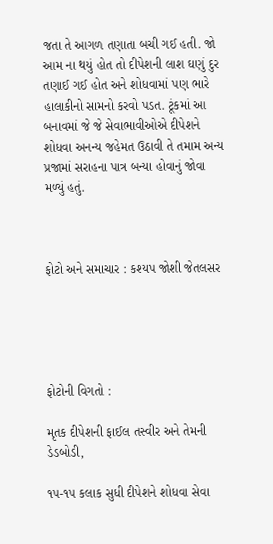જતા તે આગળ તણાતા બચી ગઈ હતી. જો આમ ના થયું હોત તો દીપેશની લાશ ઘણું દુર તણાઈ ગઈ હોત અને શોધવામાં પણ ભારે હાલાકીનો સામનો કરવો પડત. ટૂંકમાં આ બનાવમાં જે જે સેવાભાવીઓએ દીપેશને શોધવા અનન્ય જહેમત ઉઠાવી તે તમામ અન્ય પ્રજામાં સરાહના પાત્ર બન્યા હોવાનું જોવા મળ્યું હતું.



ફોટો અને સમાચાર : કશ્યપ જોશી જેતલસર





ફોટોની વિગતો :

મૃતક દીપેશની ફાઈલ તસ્વીર અને તેમની ડેડબોડી,

૧૫-૧૫ કલાક સુધી દીપેશને શોધવા સેવા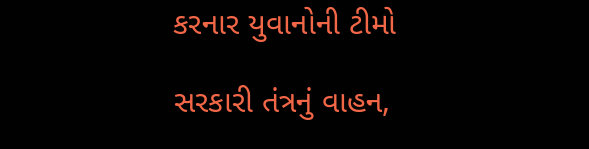કરનાર યુવાનોની ટીમો

સરકારી તંત્રનું વાહન,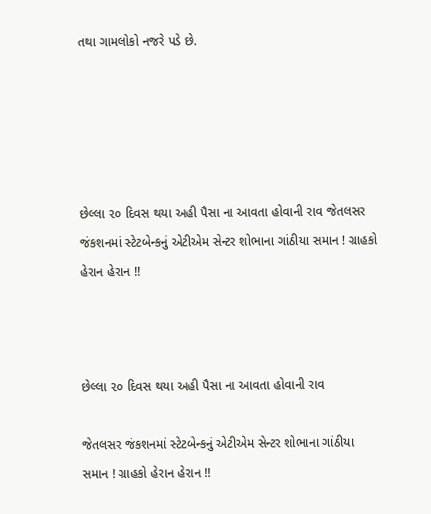તથા ગામલોકો નજરે પડે છે.





છેલ્લા ૨૦ દિવસ થયા અહી પૈસા ના આવતા હોવાની રાવ જેતલસર જંકશનમાં સ્ટેટબેન્કનું એટીએમ સેન્ટર શોભાના ગાંઠીયા સમાન ! ગ્રાહકો હેરાન હેરાન !!



છેલ્લા ૨૦ દિવસ થયા અહી પૈસા ના આવતા હોવાની રાવ

જેતલસર જંકશનમાં સ્ટેટબેન્કનું એટીએમ સેન્ટર શોભાના ગાંઠીયા સમાન ! ગ્રાહકો હેરાન હેરાન !!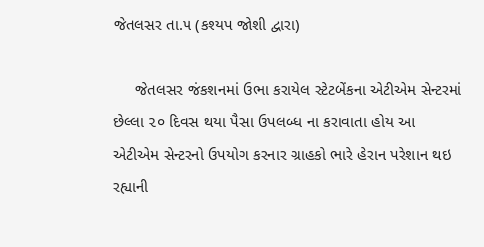જેતલસર તા.૫ (કશ્યપ જોશી દ્વારા)

     જેતલસર જંકશનમાં ઉભા કરાયેલ સ્ટેટબેંકના એટીએમ સેન્ટરમાં છેલ્લા ૨૦ દિવસ થયા પૈસા ઉપલબ્ધ ના કરાવાતા હોય આ એટીએમ સેન્ટરનો ઉપયોગ કરનાર ગ્રાહકો ભારે હેરાન પરેશાન થઇ રહ્યાની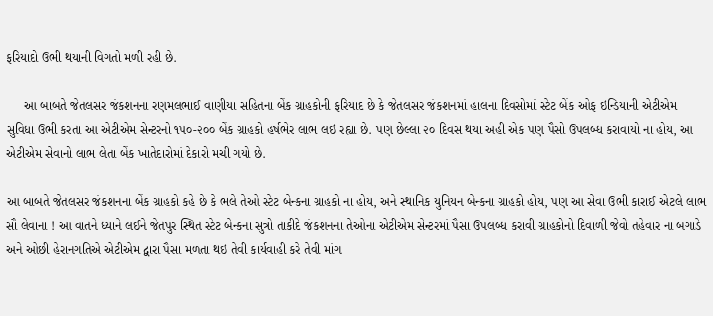ફરિયાદો ઉભી થયાની વિગતો મળી રહી છે.

     આ બાબતે જેતલસર જંકશનના રણમલભાઈ વાણીયા સહિતના બેંક ગ્રાહકોની ફરિયાદ છે કે જેતલસર જંકશનમાં હાલના દિવસોમાં સ્ટેટ બેંક ઓફ ઇન્ડિયાની એટીએમ સુવિધા ઉભી કરતા આ એટીએમ સેન્ટરનો ૧૫૦-૨૦૦ બેંક ગ્રાહકો હર્ષભેર લાભ લઇ રહ્યા છે. પણ છેલ્લા ૨૦ દિવસ થયા અહી એક પણ પૈસો ઉપલબ્ધ કરાવાયો ના હોય, આ એટીએમ સેવાનો લાભ લેતા બેંક ખાતેદારોમાં દેકારો મચી ગયો છે.

આ બાબતે જેતલસર જંકશનના બેંક ગ્રાહકો કહે છે કે ભલે તેઓ સ્ટેટ બેન્કના ગ્રાહકો ના હોય, અને સ્થાનિક યુનિયન બેન્કના ગ્રાહકો હોય, પણ આ સેવા ઉભી કારાઈ એટલે લાભ સૌ લેવાના ! આ વાતને ધ્યાને લઈને જેતપુર સ્થિત સ્ટેટ બેન્કના સુત્રો તાકીદે જંકશનના તેઓના એટીએમ સેન્ટરમાં પૈસા ઉપલબ્ધ કરાવી ગ્રાહકોનો દિવાળી જેવો તહેવાર ના બગાડે અને ઓછી હેરાનગતિએ એટીએમ દ્વારા પૈસા મળતા થઇ તેવી કાર્યવાહી કરે તેવી માંગ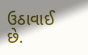ઉઠાવાઈ છે.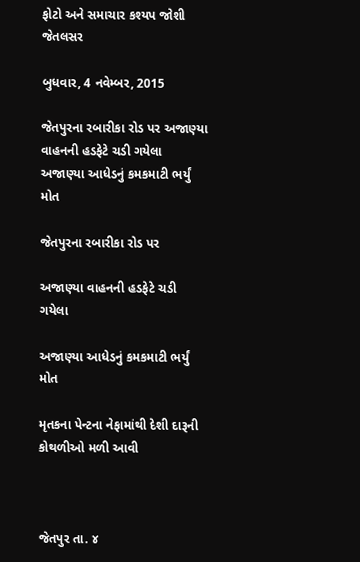ફોટો અને સમાચાર કશ્યપ જોશી જેતલસર

બુધવાર, 4 નવેમ્બર, 2015

જેતપુરના રબારીકા રોડ પર અજાણ્યા વાહનની હડફેટે ચડી ગયેલા અજાણ્યા આધેડનું કમકમાટી ભર્યું મોત

જેતપુરના રબારીકા રોડ પર

અજાણ્યા વાહનની હડફેટે ચડી ગયેલા

અજાણ્યા આધેડનું કમકમાટી ભર્યું મોત

મૃતકના પેન્ટના નેફામાંથી દેશી દારૂની કોથળીઓ મળી આવી



જેતપુર તા. ૪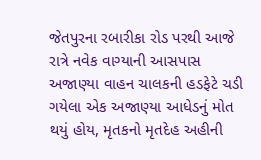જેતપુરના રબારીકા રોડ પરથી આજે રાત્રે નવેક વાગ્યાની આસપાસ અજાણ્યા વાહન ચાલકની હડફેટે ચડી ગયેલા એક અજાણ્યા આધેડનું મોત થયું હોય, મૃતકનો મૃતદેહ અહીની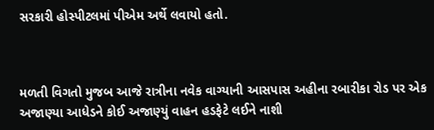સરકારી હોસ્પીટલમાં પીએમ અર્થે લવાયો હતો.



મળતી વિગતો મુજબ આજે રાત્રીના નવેક વાગ્યાની આસપાસ અહીના રબારીકા રોડ પર એક અજાણ્યા આધેડને કોઈ અજાણ્યું વાહન હડફેટે લઈને નાશી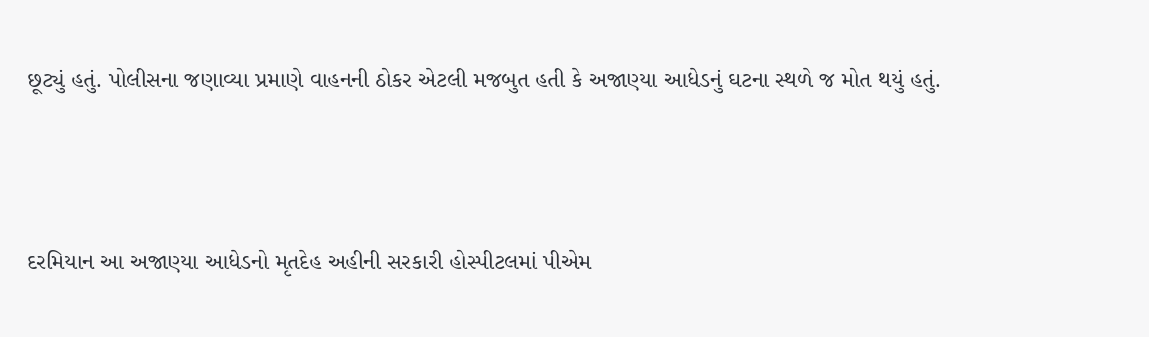છૂટ્યું હતું. પોલીસના જણાવ્યા પ્રમાણે વાહનની ઠોકર એટલી મજબુત હતી કે અજાણ્યા આધેડનું ઘટના સ્થળે જ મોત થયું હતું.



દરમિયાન આ અજાણ્યા આધેડનો મૃતદેહ અહીની સરકારી હોસ્પીટલમાં પીએમ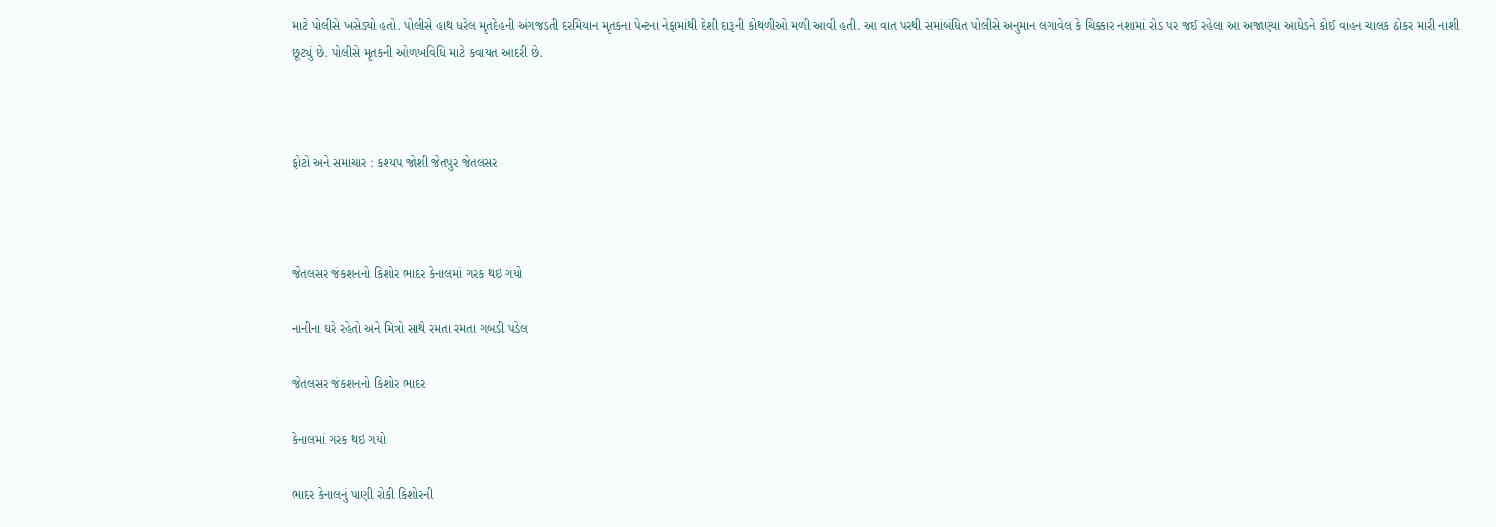માટે પોલીસે ખસેડ્યો હતો. પોલીસે હાથ ધરેલ મૃતદેહની અંગજડતી દરમિયાન મૃતકના પેન્ટના નેફામાંથી દેશી દારૂની કોથળીઓ મળી આવી હતી. આ વાત પરથી સમાંબંધિત પોલીસે અનુમાન લગાવેલ કે ચિક્કાર નશામાં રોડ પર જઈ રહેલા આ અજાણ્યા આધેડને કોઈ વાહન ચાલક ઠોકર મારી નાશી છૂટ્યું છે. પોલીસે મૃતકની ઓળખવિધિ માટે કવાયત આદરી છે.



ફોટો અને સમાચાર : કશ્યપ જોશી જેતપુર જેતલસર



જેતલસર જંકશનનો કિશોર ભાદર કેનાલમાં ગરક થઇ ગયો

નાનીના ઘરે રહેતો અને મિત્રો સાથે રમતા રમતા ગબડી પડેલ

જેતલસર જંકશનનો કિશોર ભાદર

કેનાલમાં ગરક થઇ ગયો

ભાદર કેનાલનું પાણી રોકી કિશોરની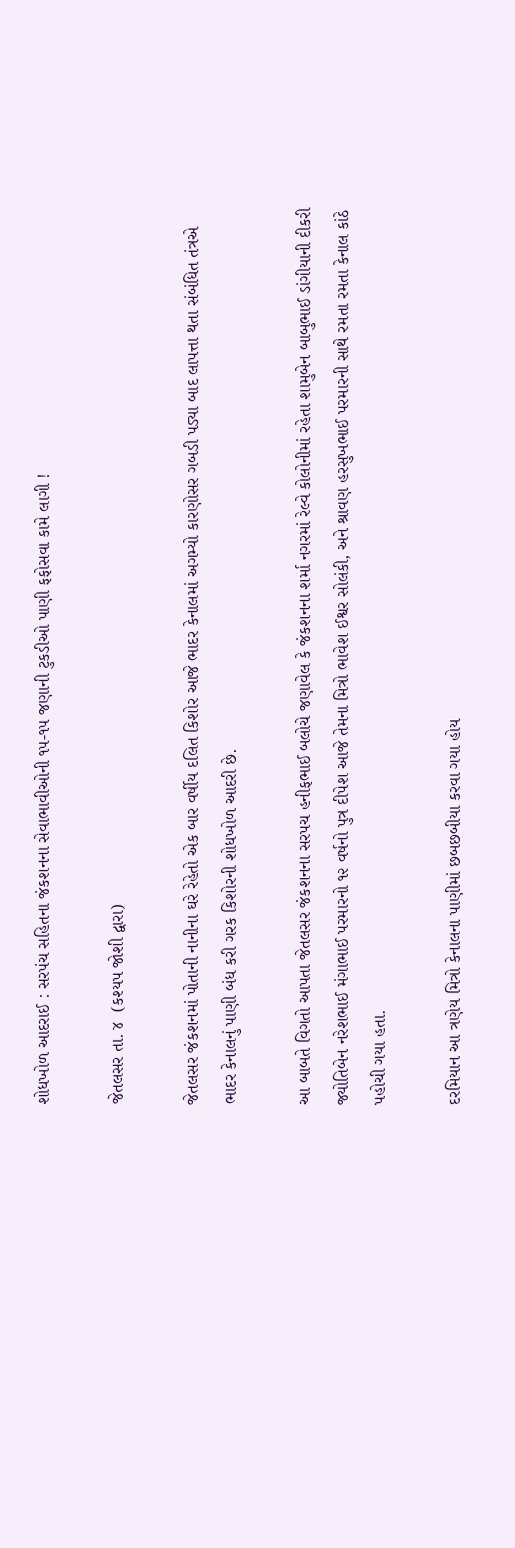શોધખોળ આદરાઈ : સરપંચ સહિતના જંકશનના સેવાભાવીઓની ૧૫-૧૫ જણાની ટુકડીઓ પાણી ફફોસવા કામે લાગી !

જેતલસર તા. ૪  (કશ્યપ જોશી દ્વારા)

જેતલસર જંકશનમાં પોતાની નાનીના ઘરે રેહેતો એક બાર વર્ષીય દલિત કિશોર આજે ભાદર કેનાલમાં અગમ્યો કારણોસર ગબડી પડ્યા બાદ લાપત્તા થતા સંબંધિત તંત્રએ ભાદર કેનાલનું પાણી બંધ કરી ગરક કિશોરની શોધખોળ આદરી છે.

આ બાબતે વિગતો આપતા જેતલસર જંકશનના સરપચ હનીફભાઈ બલોચે જણાવેલ કે જંકશનના શર્મા નગરમાં રેલ્વે કોલોનીમાં રહેતા શામુબેન બાબુભાઈ ડાંગીયાની દીકરી જ્યોતિબેન નરેશભાઈ મંગાભાઈ પરમારનો ૧૨ વર્ષનો પુત્ર દીપેશ આજે તેમના મિત્રો ભાવેશ ઈશ્વર સોલંકી, અને શ્રાવણ હરસુખભાઈ પરમારની સાથે રમતા રમતા કેનાલ કાંઠે પહોચી ગયા હતા.

દરમિયાન આ ત્રણેય મિત્રો કેનાલના પાણીમાં છબછબીયા કરવા ગયા હોય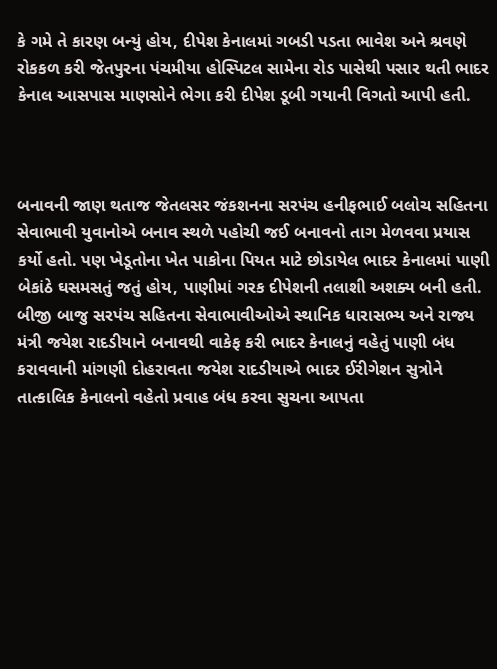કે ગમે તે કારણ બન્યું હોય, દીપેશ કેનાલમાં ગબડી પડતા ભાવેશ અને શ્રવણે રોકકળ કરી જેતપુરના પંચમીયા હોસ્પિટલ સામેના રોડ પાસેથી પસાર થતી ભાદર કેનાલ આસપાસ માણસોને ભેગા કરી દીપેશ ડૂબી ગયાની વિગતો આપી હતી.



બનાવની જાણ થતાજ જેતલસર જંકશનના સરપંચ હનીફભાઈ બલોચ સહિતના સેવાભાવી યુવાનોએ બનાવ સ્થળે પહોચી જઈ બનાવનો તાગ મેળવવા પ્રયાસ કર્યો હતો. પણ ખેડૂતોના ખેત પાકોના પિયત માટે છોડાયેલ ભાદર કેનાલમાં પાણી બેકાંઠે ઘસમસતું જતું હોય, પાણીમાં ગરક દીપેશની તલાશી અશક્ય બની હતી. બીજી બાજુ સરપંચ સહિતના સેવાભાવીઓએ સ્થાનિક ધારાસભ્ય અને રાજ્ય મંત્રી જયેશ રાદડીયાને બનાવથી વાકેફ કરી ભાદર કેનાલનું વહેતું પાણી બંધ કરાવવાની માંગણી દોહરાવતા જયેશ રાદડીયાએ ભાદર ઈરીગેશન સુત્રોને તાત્કાલિક કેનાલનો વહેતો પ્રવાહ બંધ કરવા સુચના આપતા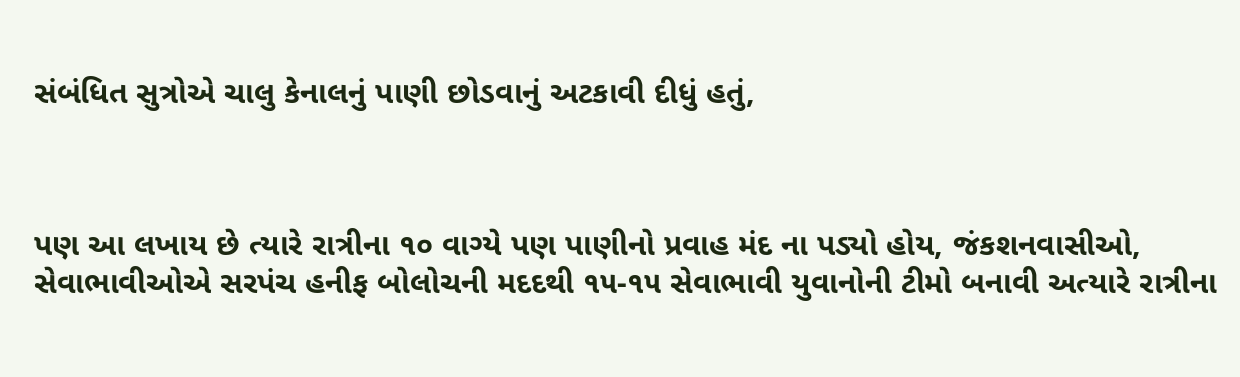સંબંધિત સુત્રોએ ચાલુ કેનાલનું પાણી છોડવાનું અટકાવી દીધું હતું,



પણ આ લખાય છે ત્યારે રાત્રીના ૧૦ વાગ્યે પણ પાણીનો પ્રવાહ મંદ ના પડ્યો હોય, જંકશનવાસીઓ, સેવાભાવીઓએ સરપંચ હનીફ બોલોચની મદદથી ૧૫-૧૫ સેવાભાવી યુવાનોની ટીમો બનાવી અત્યારે રાત્રીના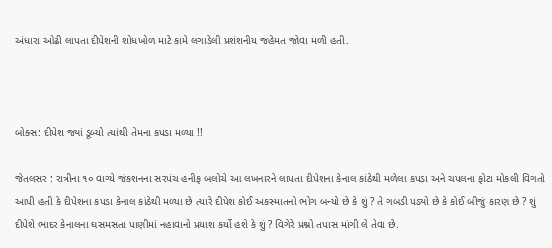અંધારા ઓઢી લાપતા દીપેશની શોધખોળ માટે કામે લગાડેલી પ્રશંશનીય જહેમત જોવા મળી હતી.



બોક્સ: દીપેશ જ્યાં ડૂબ્યો ત્યાંથી તેમના કપડા મળ્યા !!

જેતલસર : રાત્રીના ૧૦ વાગ્યે જંકશનના સરપંચ હનીફ બલોચે આ લખનારને લાપતા દીપેશના કેનાલ કાંઠેથી મળેલા કપડા અને ચપલના ફોટા મોકલી વિગતો આપી હતી કે દીપેશના કપડા કેનાલ કાંઠેથી મળ્યા છે ત્યારે દીપેશ કોઈ અકસ્માતનો ભોગ બન્યો છે કે શું ? તે ગબડી પડ્યો છે કે કોઈ બીજું કારણ છે ? શું દીપેશે ભાદર કેનાલના ઘસમસતા પાણીમાં નહાવાનો પ્રયાશ કર્યો હશે કે શું ? વિગેરે પ્રશ્નો તપાસ માંગી લે તેવા છે.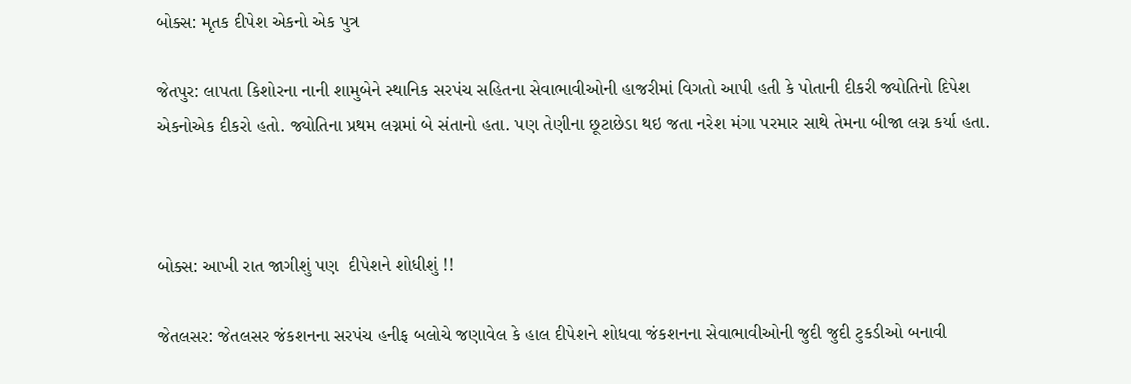બોક્સ: મૃતક દીપેશ એકનો એક પુત્ર

જેતપુર: લાપતા કિશોરના નાની શામુબેને સ્થાનિક સરપંચ સહિતના સેવાભાવીઓની હાજરીમાં વિગતો આપી હતી કે પોતાની દીકરી જ્યોતિનો દિપેશ એકનોએક દીકરો હતો. જ્યોતિના પ્રથમ લગ્નમાં બે સંતાનો હતા. પણ તેણીના છૂટાછેડા થઇ જતા નરેશ મંગા પરમાર સાથે તેમના બીજા લગ્ન કર્યા હતા.



બોક્સ: આખી રાત જાગીશું પણ  દીપેશને શોધીશું !!

જેતલસર: જેતલસર જંકશનના સરપંચ હનીફ બલોચે જણાવેલ કે હાલ દીપેશને શોધવા જંકશનના સેવાભાવીઓની જુદી જુદી ટુકડીઓ બનાવી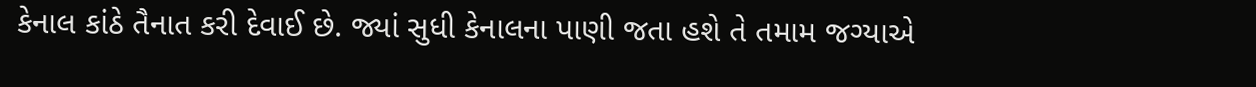કેનાલ કાંઠે તૈનાત કરી દેવાઈ છે. જ્યાં સુધી કેનાલના પાણી જતા હશે તે તમામ જગ્યાએ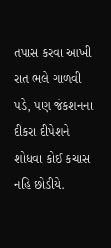તપાસ કરવા આખી રાત ભલે ગાળવી પડે, પણ જંકશનના દીકરા દીપેશને શોધવા કોઈ કચાસ નહિ છોડીયે.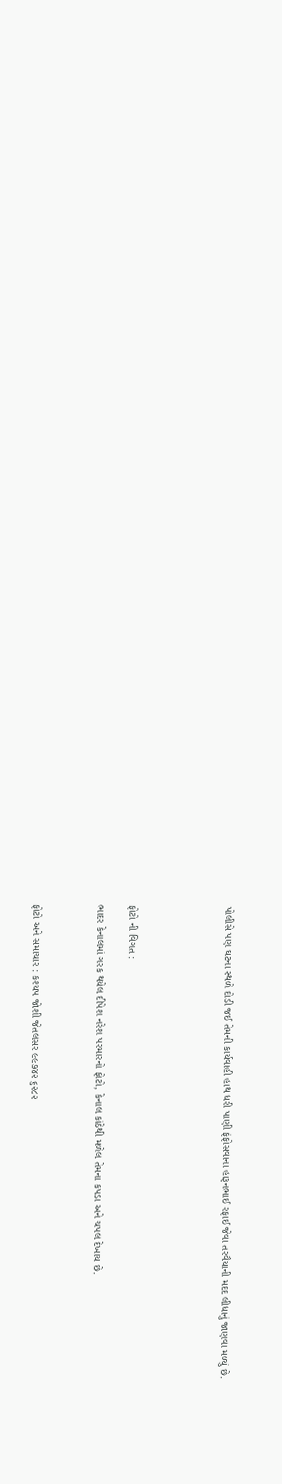પોલીસે પણ ઘટના સ્થળે દોડી જઈ તેમની કાર્યવાહી હાથ ધરી પાણી ફંફોસવાના હારૂનભાઈ રફાઈ જેવા તરવૈયાની મદદ લીધાનું જાણવા મળ્યું છે.





ફોટો ની વિગત :

ભાદર કેનાલમાં ગરક થયેલ દીપેશ નરેશ પરમારનો ફોટો, કેનાલ કાંઠેથી મળેલ તેમના કપડા અને ચપલ દેખાય છે.



ફોટો અને સમાચાર : કશ્યપ જોશી જેતલસર ૯૯૭૪૨ ૬૨૮૨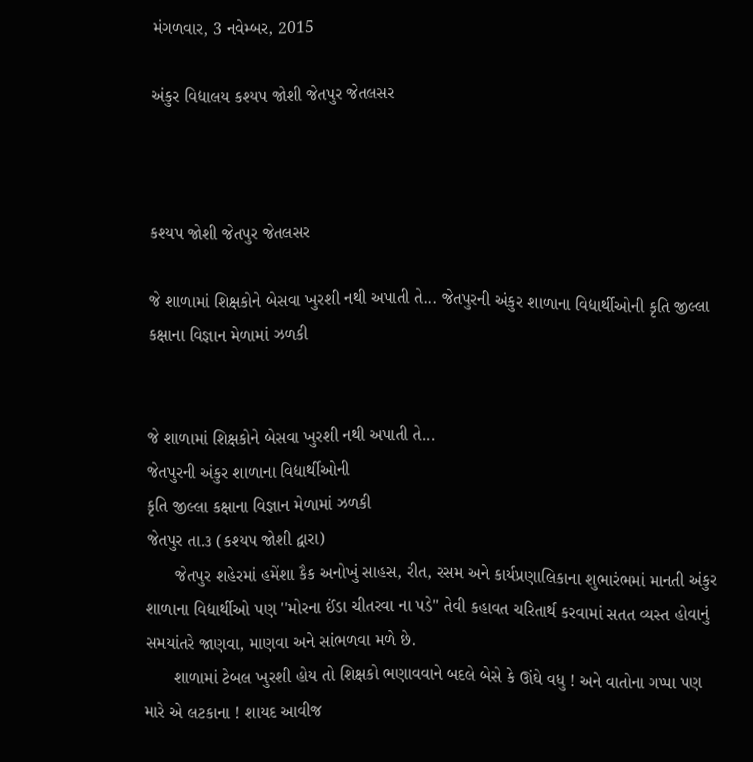મંગળવાર, 3 નવેમ્બર, 2015

અંકુર વિદ્યાલય કશ્યપ જોશી જેતપુર જેતલસર



કશ્યપ જોશી જેતપુર જેતલસર

જે શાળામાં શિક્ષકોને બેસવા ખુરશી નથી અપાતી તે... જેતપુરની અંકુર શાળાના વિદ્યાર્થીઓની કૃતિ જીલ્લા કક્ષાના વિજ્ઞાન મેળામાં ઝળકી


જે શાળામાં શિક્ષકોને બેસવા ખુરશી નથી અપાતી તે...
જેતપુરની અંકુર શાળાના વિદ્યાર્થીઓની
કૃતિ જીલ્લા કક્ષાના વિજ્ઞાન મેળામાં ઝળકી
જેતપુર તા.૩ (કશ્યપ જોશી દ્વારા)
      જેતપુર શહેરમાં હમેંશા કૈક અનોખું સાહસ, રીત, રસમ અને કાર્યપ્રણાલિકાના શુભારંભમાં માનતી અંકુર શાળાના વિદ્યાર્થીઓ પણ ''મોરના ઈંડા ચીતરવા ના પડે'' તેવી કહાવત ચરિતાર્થ કરવામાં સતત વ્યસ્ત હોવાનું સમયાંતરે જાણવા, માણવા અને સાંભળવા મળે છે.
      શાળામાં ટેબલ ખુરશી હોય તો શિક્ષકો ભણાવવાને બદલે બેસે કે ઊંઘે વધુ ! અને વાતોના ગપ્પા પણ મારે એ લટકાના ! શાયદ આવીજ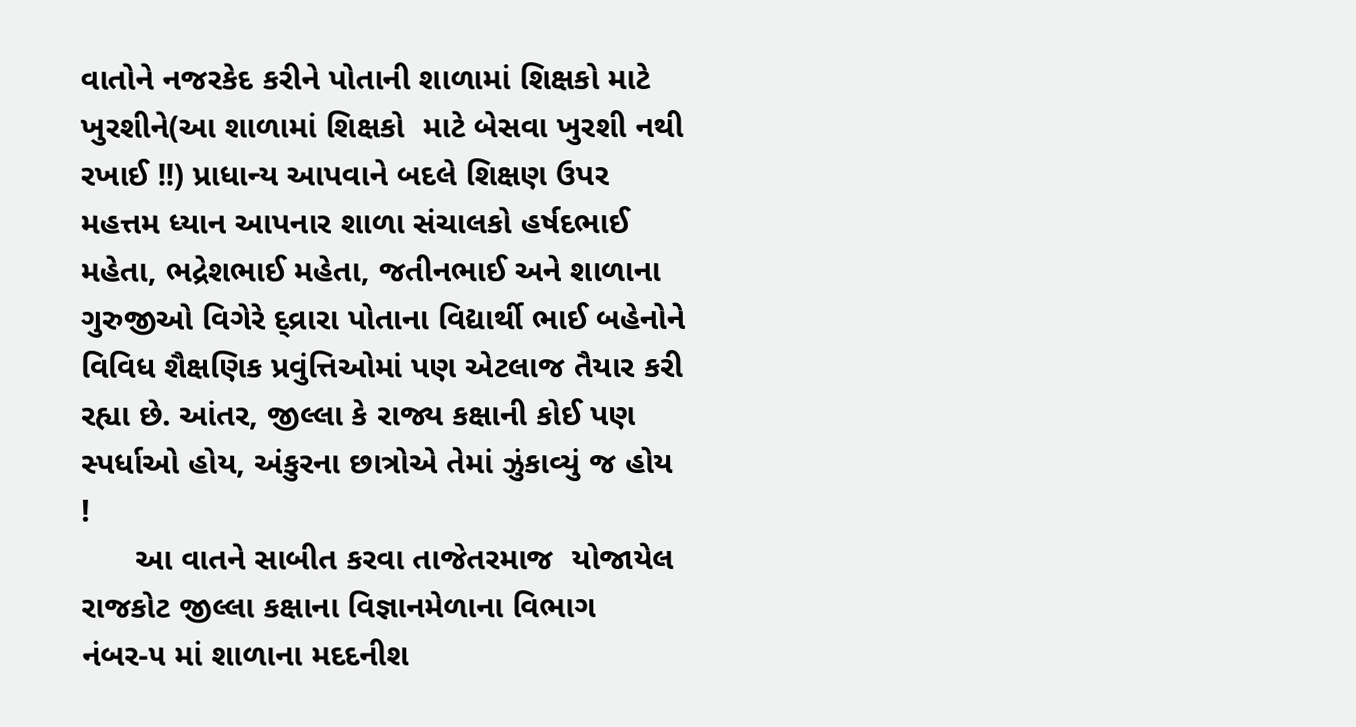વાતોને નજરકેદ કરીને પોતાની શાળામાં શિક્ષકો માટે ખુરશીને(આ શાળામાં શિક્ષકો  માટે બેસવા ખુરશી નથી રખાઈ !!) પ્રાધાન્ય આપવાને બદલે શિક્ષણ ઉપર મહત્તમ ધ્યાન આપનાર શાળા સંચાલકો હર્ષદભાઈ મહેતા, ભદ્રેશભાઈ મહેતા, જતીનભાઈ અને શાળાના ગુરુજીઓ વિગેરે દ્વ્રારા પોતાના વિદ્યાર્થી ભાઈ બહેનોને વિવિધ શૈક્ષણિક પ્રવુંત્તિઓમાં પણ એટલાજ તૈયાર કરી રહ્યા છે. આંતર, જીલ્લા કે રાજ્ય કક્ષાની કોઈ પણ સ્પર્ધાઓ હોય, અંકુરના છાત્રોએ તેમાં ઝુંકાવ્યું જ હોય !
      આ વાતને સાબીત કરવા તાજેતરમાજ  યોજાયેલ રાજકોટ જીલ્લા કક્ષાના વિજ્ઞાનમેળાના વિભાગ નંબર-૫ માં શાળાના મદદનીશ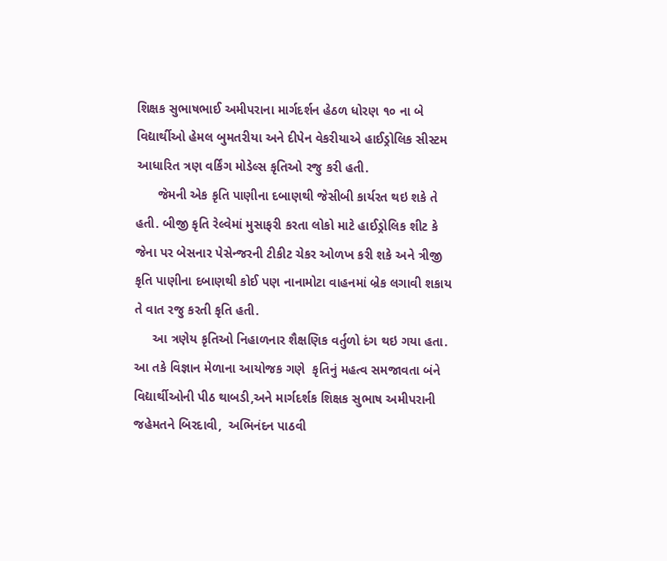શિક્ષક સુભાષભાઈ અમીપરાના માર્ગદર્શન હેઠળ ધોરણ ૧૦ ના બે વિદ્યાર્થીઓ હેમલ બુમતરીયા અને દીપેન વેકરીયાએ હાઈડ્રોલિક સીસ્ટમ આધારિત ત્રણ વર્કિંગ મોડેલ્સ કૃતિઓ રજુ કરી હતી.
      જેમની એક કૃતિ પાણીના દબાણથી જેસીબી કાર્યરત થઇ શકે તે હતી. બીજી કૃતિ રેલ્વેમાં મુસાફરી કરતા લોકો માટે હાઈડ્રોલિક શીટ કે જેના પર બેસનાર પેસેન્જરની ટીકીટ ચેકર ઓળખ કરી શકે અને ત્રીજી કૃતિ પાણીના દબાણથી કોઈ પણ નાનામોટા વાહનમાં બ્રેક લગાવી શકાય તે વાત રજુ કરતી કૃતિ હતી.
     આ ત્રણેય કૃતિઓ નિહાળનાર શૈક્ષણિક વર્તુળો દંગ થઇ ગયા હતા. આ તકે વિજ્ઞાન મેળાના આયોજક ગણે  કૃતિનું મહત્વ સમજાવતા બંને વિદ્યાર્થીઓની પીઠ થાબડી,અને માર્ગદર્શક શિક્ષક સુભાષ અમીપરાની જહેમતને બિરદાવી,  અભિનંદન પાઠવી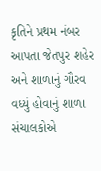કૃતિને પ્રથમ નંબર આપતા જેતપુર શહેર અને શાળાનું ગૌરવ વધ્યું હોવાનું શાળા સંચાલકોએ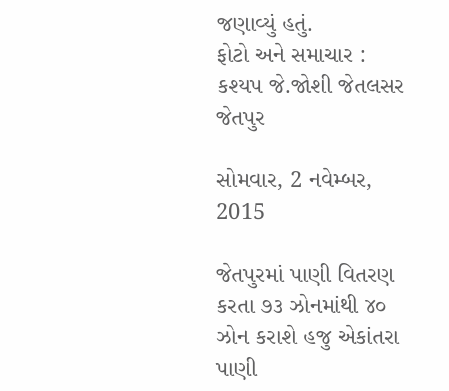જણાવ્યું હતું.
ફોટો અને સમાચાર : કશ્યપ જે.જોશી જેતલસર જેતપુર

સોમવાર, 2 નવેમ્બર, 2015

જેતપુરમાં પાણી વિતરણ કરતા ૭૩ ઝોનમાંથી ૪૦ ઝોન કરાશે હજુ એકાંતરા પાણી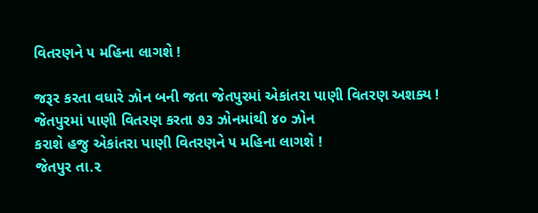વિતરણને ૫ મહિના લાગશે !

જરૂર કરતા વધારે ઝોન બની જતા જેતપુરમાં એકાંતરા પાણી વિતરણ અશક્ય !
જેતપુરમાં પાણી વિતરણ કરતા ૭૩ ઝોનમાંથી ૪૦ ઝોન
કરાશે હજુ એકાંતરા પાણી વિતરણને ૫ મહિના લાગશે !
જેતપુર તા.૨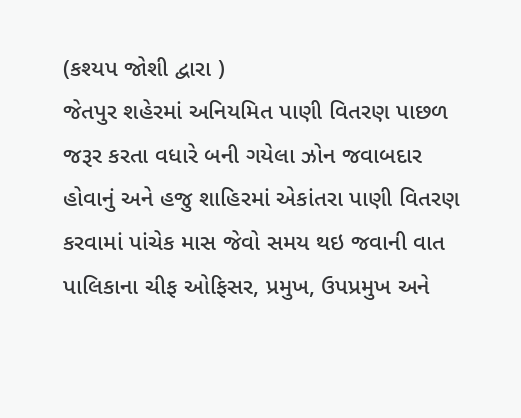(કશ્યપ જોશી દ્વારા )
જેતપુર શહેરમાં અનિયમિત પાણી વિતરણ પાછળ જરૂર કરતા વધારે બની ગયેલા ઝોન જવાબદાર હોવાનું અને હજુ શાહિરમાં એકાંતરા પાણી વિતરણ કરવામાં પાંચેક માસ જેવો સમય થઇ જવાની વાત પાલિકાના ચીફ ઓફિસર, પ્રમુખ, ઉપપ્રમુખ અને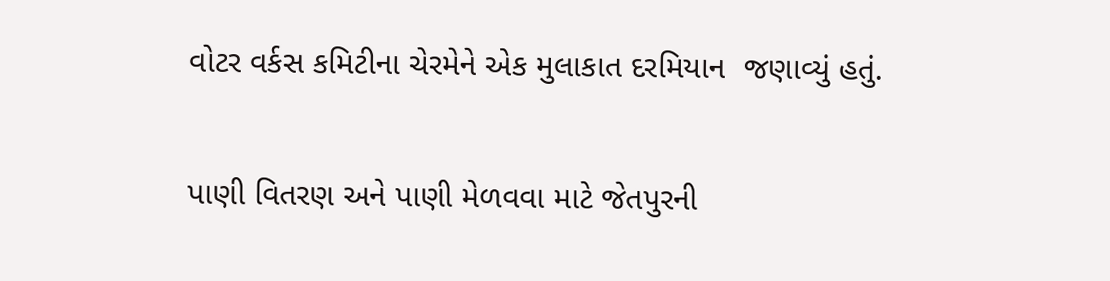વોટર વર્કસ કમિટીના ચેરમેને એક મુલાકાત દરમિયાન  જણાવ્યું હતું.

પાણી વિતરણ અને પાણી મેળવવા માટે જેતપુરની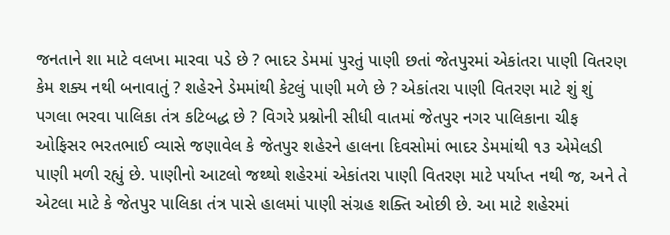જનતાને શા માટે વલખા મારવા પડે છે ? ભાદર ડેમમાં પુરતું પાણી છતાં જેતપુરમાં એકાંતરા પાણી વિતરણ કેમ શક્ય નથી બનાવાતું ? શહેરને ડેમમાંથી કેટલું પાણી મળે છે ? એકાંતરા પાણી વિતરણ માટે શું શું પગલા ભરવા પાલિકા તંત્ર કટિબદ્ધ છે ? વિગરે પ્રશ્નોની સીધી વાતમાં જેતપુર નગર પાલિકાના ચીફ ઓફિસર ભરતભાઈ વ્યાસે જણાવેલ કે જેતપુર શહેરને હાલના દિવસોમાં ભાદર ડેમમાંથી ૧૩ એમેલડી પાણી મળી રહ્યું છે. પાણીનો આટલો જથ્થો શહેરમાં એકાંતરા પાણી વિતરણ માટે પર્યાપ્ત નથી જ, અને તે એટલા માટે કે જેતપુર પાલિકા તંત્ર પાસે હાલમાં પાણી સંગ્રહ શક્તિ ઓછી છે. આ માટે શહેરમાં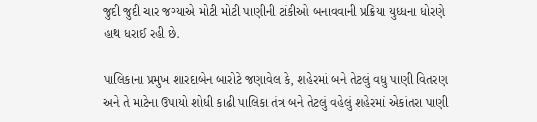જુદી જુદી ચાર જગ્યાએ મોટી મોટી પાણીની ટાંકીઓ બનાવવાની પ્રક્રિયા યુધ્ધના ધોરણે હાથ ધરાઈ રહી છે.

પાલિકાના પ્રમુખ શારદાબેન બારોટે જણાવેલ કે, શહેરમાં બને તેટલું વધુ પાણી વિતરણ અને તે માટેના ઉપાયો શોધી કાઢી પાલિકા તંત્ર બને તેટલું વહેલું શહેરમાં એકાંતરા પાણી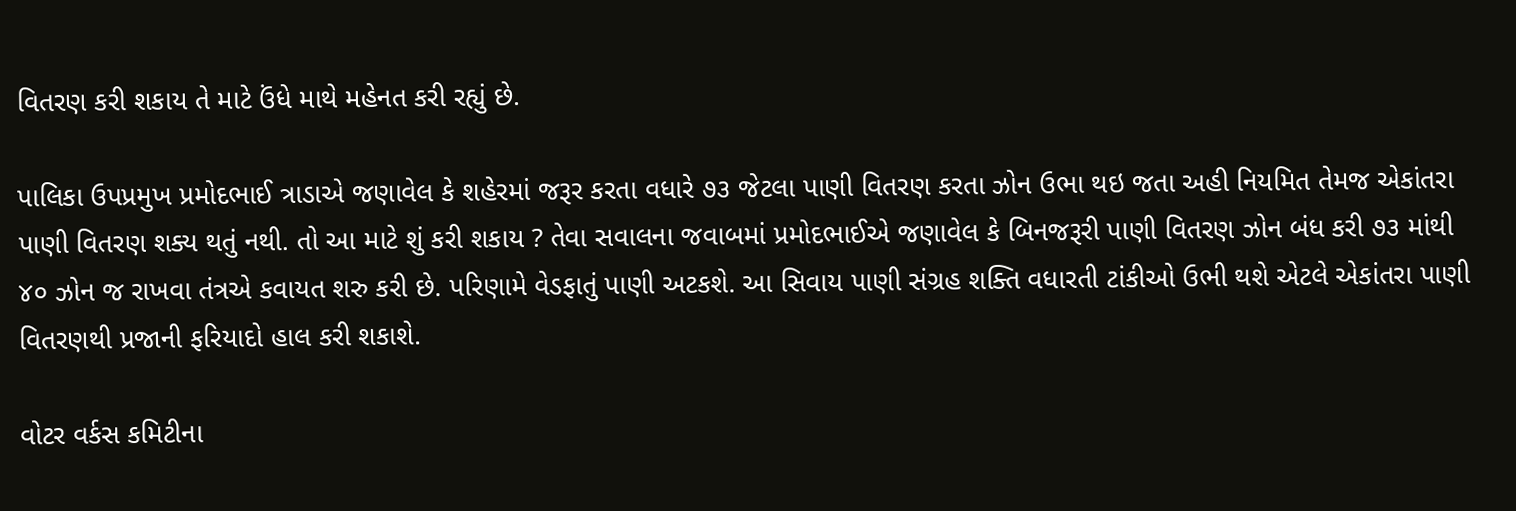વિતરણ કરી શકાય તે માટે ઉંધે માથે મહેનત કરી રહ્યું છે.

પાલિકા ઉપપ્રમુખ પ્રમોદભાઈ ત્રાડાએ જણાવેલ કે શહેરમાં જરૂર કરતા વધારે ૭૩ જેટલા પાણી વિતરણ કરતા ઝોન ઉભા થઇ જતા અહી નિયમિત તેમજ એકાંતરા પાણી વિતરણ શક્ય થતું નથી. તો આ માટે શું કરી શકાય ? તેવા સવાલના જવાબમાં પ્રમોદભાઈએ જણાવેલ કે બિનજરૂરી પાણી વિતરણ ઝોન બંધ કરી ૭૩ માંથી ૪૦ ઝોન જ રાખવા તંત્રએ કવાયત શરુ કરી છે. પરિણામે વેડફાતું પાણી અટકશે. આ સિવાય પાણી સંગ્રહ શક્તિ વધારતી ટાંકીઓ ઉભી થશે એટલે એકાંતરા પાણી વિતરણથી પ્રજાની ફરિયાદો હાલ કરી શકાશે.

વોટર વર્કસ કમિટીના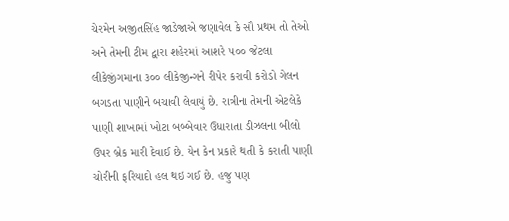ચેરમેન અજીતસિંહ જાડેજાએ જણાવેલ કે સૌ પ્રથમ તો તેઓ અને તેમની ટીમ દ્વારા શહેરમાં આશરે ૫૦૦ જેટલા લીકેજીંગમાના ૩૦૦ લીકેજીન્ગને રીપેર કરાવી કરોડો ગેલન બગડતા પાણીને બચાવી લેવાયું છે. રાત્રીના તેમની એટલેકે પાણી શાખામાં ખોટા બબ્બેવાર ઉધારાતા ડીઝલના બીલો ઉપર બ્રેક મારી દેવાઈ છે. યેન કેન પ્રકારે થતી કે કરાતી પાણી ચોરીની ફરિયાદો હલ થઇ ગઈ છે. હજુ પણ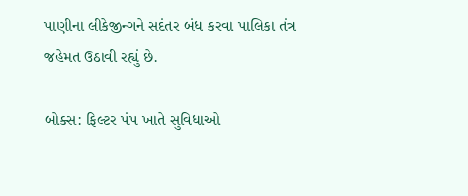પાણીના લીકેજીન્ગને સદંતર બંધ કરવા પાલિકા તંત્ર જહેમત ઉઠાવી રહ્યું છે.

બોક્સ: ફિલ્ટર પંપ ખાતે સુવિધાઓ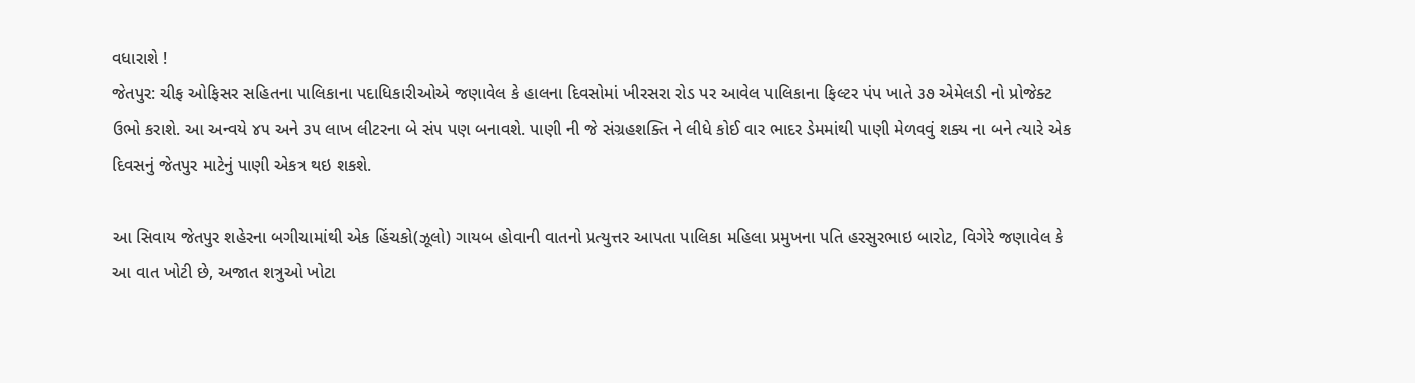વધારાશે !
જેતપુર: ચીફ ઓફિસર સહિતના પાલિકાના પદાધિકારીઓએ જણાવેલ કે હાલના દિવસોમાં ખીરસરા રોડ પર આવેલ પાલિકાના ફિલ્ટર પંપ ખાતે ૩૭ એમેલડી નો પ્રોજેક્ટ ઉભો કરાશે. આ અન્વયે ૪૫ અને ૩૫ લાખ લીટરના બે સંપ પણ બનાવશે. પાણી ની જે સંગ્રહશક્તિ ને લીધે કોઈ વાર ભાદર ડેમમાંથી પાણી મેળવવું શક્ય ના બને ત્યારે એક દિવસનું જેતપુર માટેનું પાણી એકત્ર થઇ શકશે.

આ સિવાય જેતપુર શહેરના બગીચામાંથી એક હિંચકો(ઝૂલો) ગાયબ હોવાની વાતનો પ્રત્યુત્તર આપતા પાલિકા મહિલા પ્રમુખના પતિ હરસુરભાઇ બારોટ, વિગેરે જણાવેલ કે આ વાત ખોટી છે, અજાત શત્રુઓ ખોટા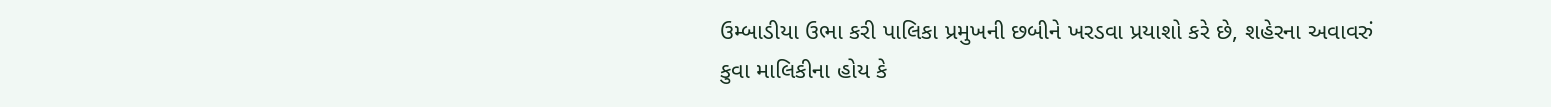ઉમ્બાડીયા ઉભા કરી પાલિકા પ્રમુખની છબીને ખરડવા પ્રયાશો કરે છે, શહેરના અવાવરું કુવા માલિકીના હોય કે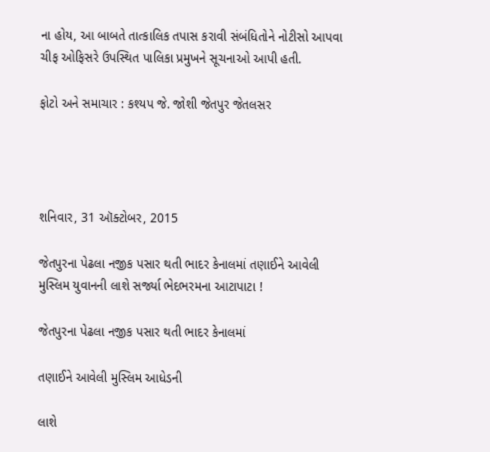ના હોય, આ બાબતે તાત્કાલિક તપાસ કરાવી સંબંધિતોને નોટીસો આપવા ચીફ ઓફિસરે ઉપસ્થિત પાલિકા પ્રમુખને સૂચનાઓ આપી હતી.

ફોટો અને સમાચાર : કશ્યપ જે. જોશી જેતપુર જેતલસર




શનિવાર, 31 ઑક્ટોબર, 2015

જેતપુરના પેઢલા નજીક પસાર થતી ભાદર કેનાલમાં તણાઈને આવેલી મુસ્લિમ યુવાનની લાશે સર્જ્યા ભેદભરમના આટાપાટા !

જેતપુરના પેઢલા નજીક પસાર થતી ભાદર કેનાલમાં

તણાઈને આવેલી મુસ્લિમ આધેડની

લાશે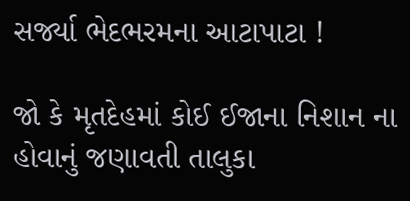સર્જ્યા ભેદભરમના આટાપાટા !

જો કે મૃતદેહમાં કોઈ ઈજાના નિશાન ના હોવાનું જણાવતી તાલુકા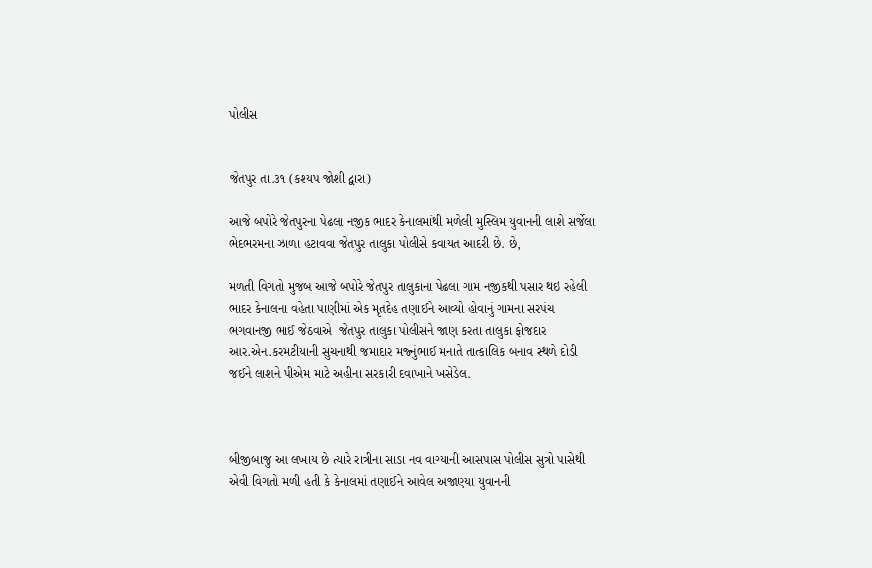પોલીસ


જેતપુર તા.૩૧ (કશ્યપ જોશી દ્વારા)

આજે બપોરે જેતપુરના પેઢલા નજીક ભાદર કેનાલમાંથી મળેલી મુસ્લિમ યુવાનની લાશે સર્જેલા ભેદભરમના ઝાળા હટાવવા જેતપુર તાલુકા પોલીસે કવાયત આદરી છે. છે,

મળતી વિગતો મુજબ આજે બપોરે જેતપુર તાલુકાના પેઢલા ગામ નજીકથી પસાર થઇ રહેલી ભાદર કેનાલના વહેતા પાણીમાં એક મૃતદેહ તણાઈને આવ્યો હોવાનું ગામના સરપંચ  ભગવાનજી ભાઈ જેઠવાએ  જેતપુર તાલુકા પોલીસને જાણ કરતા તાલુકા ફોજદાર આર.એન.કરમટીયાની સુચનાથી જમાદાર મજ્નુંભાઈ મનાતે તાત્કાલિક બનાવ સ્થળે દોડી જઈને લાશને પીએમ માટે અહીના સરકારી દવાખાને ખસેડેલ.



બીજીબાજુ આ લખાય છે ત્યારે રાત્રીના સાડા નવ વાગ્યાની આસપાસ પોલીસ સુત્રો પાસેથી એવી વિગતો મળી હતી કે કેનાલમાં તણાઈને આવેલ અજાણ્યા યુવાનની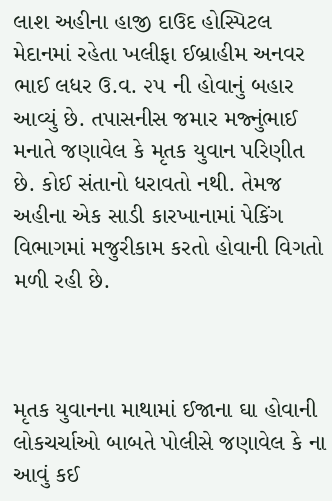લાશ અહીના હાજી દાઉદ હોસ્પિટલ મેદાનમાં રહેતા ખલીફા ઈબ્રાહીમ અનવર ભાઈ લધર ઉ.વ. ૨૫ ની હોવાનું બહાર આવ્યું છે. તપાસનીસ જમાર મજ્નુંભાઈ મનાતે જણાવેલ કે મૃતક યુવાન પરિણીત છે. કોઈ સંતાનો ધરાવતો નથી. તેમજ અહીના એક સાડી કારખાનામાં પેકિંગ વિભાગમાં મજુરીકામ કરતો હોવાની વિગતો મળી રહી છે.



મૃતક યુવાનના માથામાં ઈજાના ઘા હોવાની લોકચર્ચાઓ બાબતે પોલીસે જણાવેલ કે ના આવું કઈ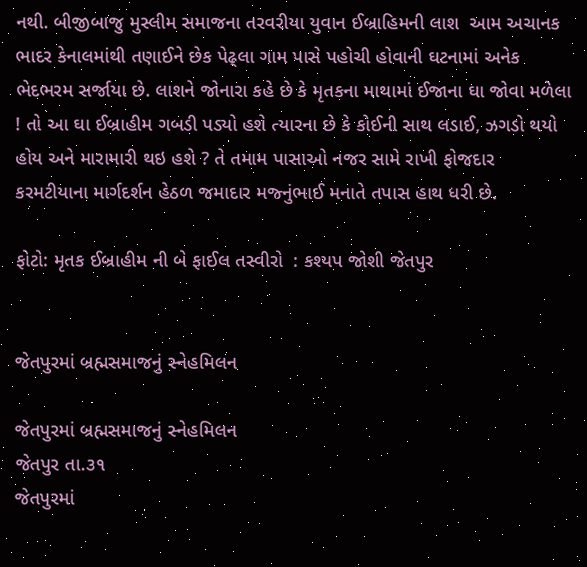નથી. બીજીબાજુ મુસ્લીમ સમાજના તરવરીયા યુવાન ઈબ્રાહિમની લાશ  આમ અચાનક ભાદર કેનાલમાંથી તણાઈને છેક પેઢ્લા ગામ પાસે પહોચી હોવાની ઘટનામાં અનેક ભેદભરમ સર્જાયા છે. લાશને જોનારા કહે છે કે મૃતકના માથામાં ઈજાના ઘા જોવા મળેલા ! તો આ ઘા ઈબ્રાહીમ ગબડી પડ્યો હશે ત્યારના છે કે કોઈની સાથ લડાઈ, ઝગડો થયો હોય અને મારામારી થઇ હશે ? તે તમામ પાસાઓ નજર સામે રાખી ફોજદાર કરમટીયાના માર્ગદર્શન હેઠળ જમાદાર મજ્નુંભાઈ મનાતે તપાસ હાથ ધરી છે.

ફોટો: મૃતક ઈબ્રાહીમ ની બે ફાઈલ તસ્વીરો  : કશ્યપ જોશી જેતપુર


જેતપુરમાં બ્રહ્મસમાજનું સ્નેહમિલન

જેતપુરમાં બ્રહ્મસમાજનું સ્નેહમિલન
જેતપુર તા.૩૧
જેતપુરમાં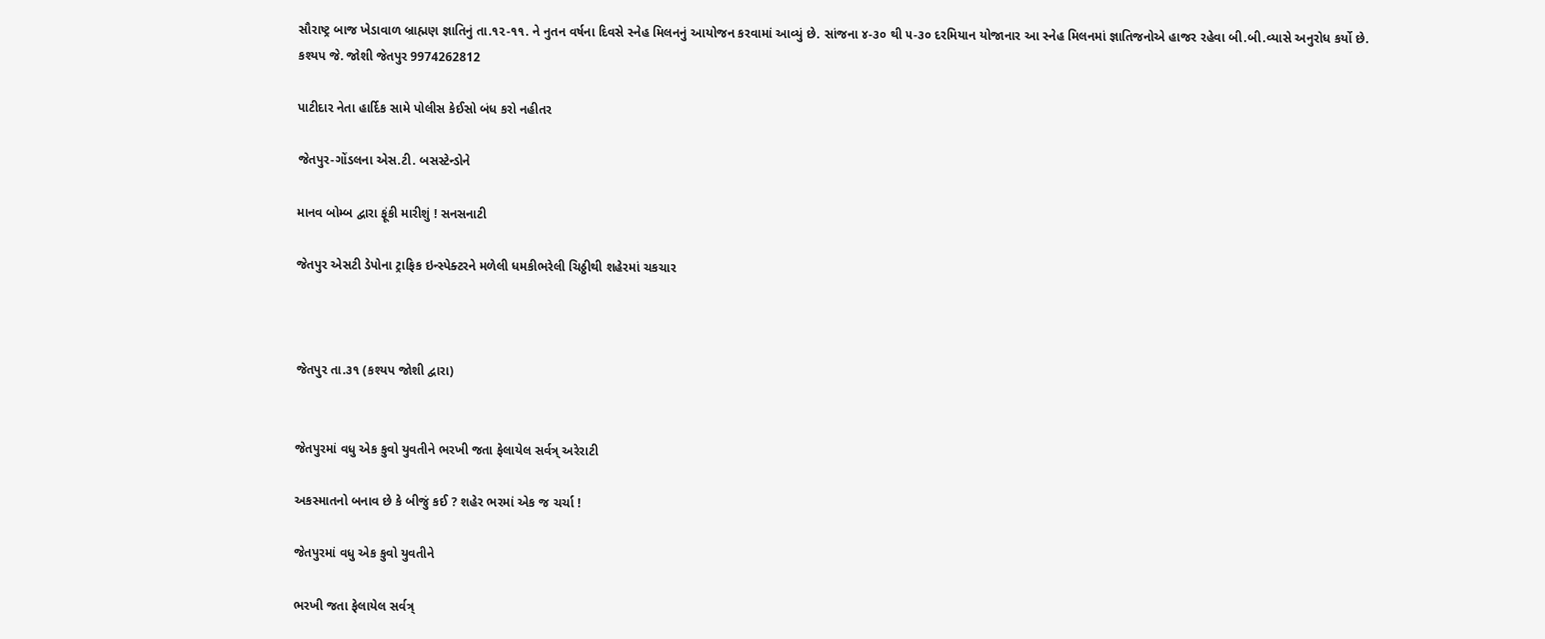સૌરાષ્ટ્ર બાજ ખેડાવાળ બ્રાહ્મણ જ્ઞાતિનું તા.૧૨-૧૧. ને નુતન વર્ષના દિવસે સ્નેહ મિલનનું આયોજન કરવામાં આવ્યું છે. સાંજના ૪-૩૦ થી ૫-૩૦ દરમિયાન યોજાનાર આ સ્નેહ મિલનમાં જ્ઞાતિજનોએ હાજર રહેવા બી.બી.વ્યાસે અનુરોધ કર્યો છે.
કશ્યપ જે. જોશી જેતપુર 9974262812

પાટીદાર નેતા હાર્દિક સામે પોલીસ કેઈસો બંધ કરો નહીતર

જેતપુર-ગોંડલના એસ.ટી. બસસ્ટેન્ડોને

માનવ બોમ્બ દ્વારા ફૂંકી મારીશું ! સનસનાટી

જેતપુર એસટી ડેપોના ટ્રાફિક ઇન્સ્પેક્ટરને મળેલી ધમકીભરેલી ચિઠ્ઠીથી શહેરમાં ચકચાર



જેતપુર તા.૩૧ (કશ્યપ જોશી દ્વારા)


જેતપુરમાં વધુ એક કુવો યુવતીને ભરખી જતા ફેલાયેલ સર્વત્ર્ અરેરાટી

અકસ્માતનો બનાવ છે કે બીજું કઈ ? શહેર ભરમાં એક જ ચર્ચા !

જેતપુરમાં વધુ એક કુવો યુવતીને

ભરખી જતા ફેલાયેલ સર્વત્ર્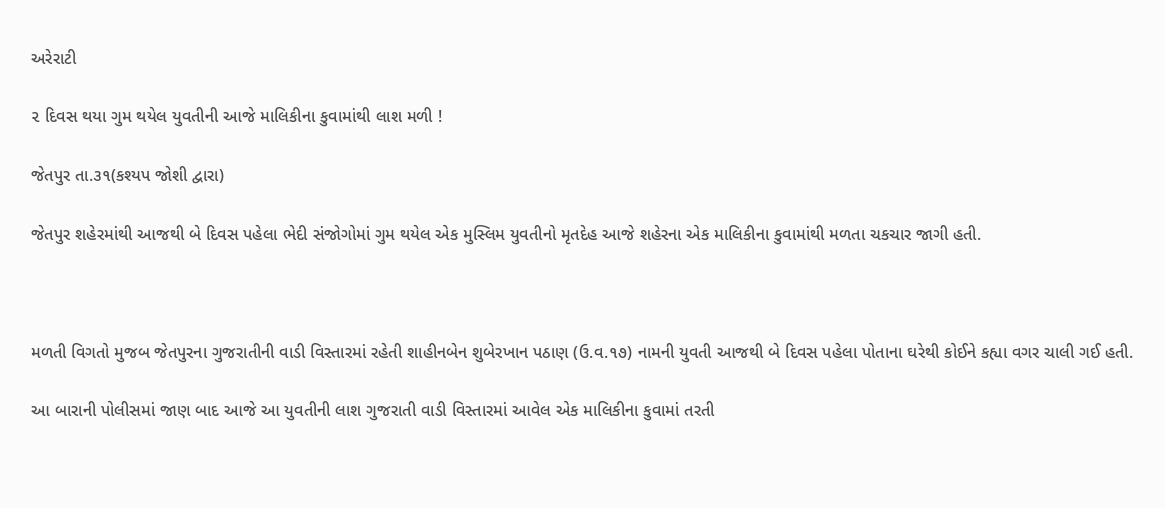અરેરાટી

૨ દિવસ થયા ગુમ થયેલ યુવતીની આજે માલિકીના કુવામાંથી લાશ મળી !

જેતપુર તા.૩૧(કશ્યપ જોશી દ્વારા)

જેતપુર શહેરમાંથી આજથી બે દિવસ પહેલા ભેદી સંજોગોમાં ગુમ થયેલ એક મુસ્લિમ યુવતીનો મૃતદેહ આજે શહેરના એક માલિકીના કુવામાંથી મળતા ચકચાર જાગી હતી.



મળતી વિગતો મુજબ જેતપુરના ગુજરાતીની વાડી વિસ્તારમાં રહેતી શાહીનબેન શુબેરખાન પઠાણ (ઉ.વ.૧૭) નામની યુવતી આજથી બે દિવસ પહેલા પોતાના ઘરેથી કોઈને કહ્યા વગર ચાલી ગઈ હતી.

આ બારાની પોલીસમાં જાણ બાદ આજે આ યુવતીની લાશ ગુજરાતી વાડી વિસ્તારમાં આવેલ એક માલિકીના કુવામાં તરતી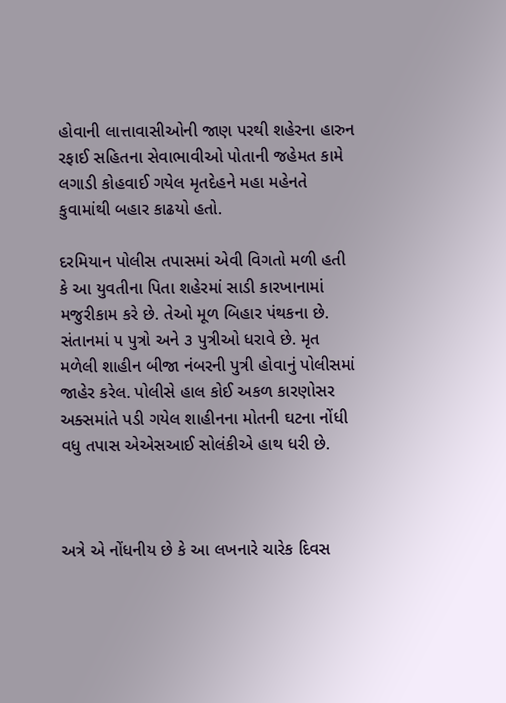હોવાની લાત્તાવાસીઓની જાણ પરથી શહેરના હારુન રફાઈ સહિતના સેવાભાવીઓ પોતાની જહેમત કામે લગાડી કોહવાઈ ગયેલ મૃતદેહને મહા મહેનતે કુવામાંથી બહાર કાઢયો હતો.

દરમિયાન પોલીસ તપાસમાં એવી વિગતો મળી હતી કે આ યુવતીના પિતા શહેરમાં સાડી કારખાનામાં મજુરીકામ કરે છે. તેઓ મૂળ બિહાર પંથકના છે. સંતાનમાં ૫ પુત્રો અને ૩ પુત્રીઓ ધરાવે છે. મૃત મળેલી શાહીન બીજા નંબરની પુત્રી હોવાનું પોલીસમાં જાહેર કરેલ. પોલીસે હાલ કોઈ અકળ કારણોસર અક્સમાંતે પડી ગયેલ શાહીનના મોતની ઘટના નોંધી વધુ તપાસ એએસઆઈ સોલંકીએ હાથ ધરી છે.



અત્રે એ નોંધનીય છે કે આ લખનારે ચારેક દિવસ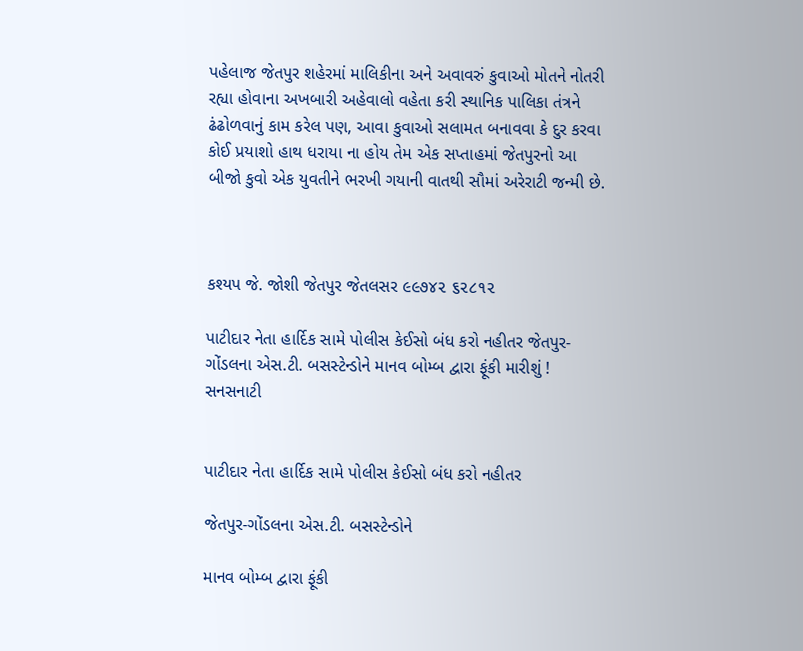પહેલાજ જેતપુર શહેરમાં માલિકીના અને અવાવરું કુવાઓ મોતને નોતરી રહ્યા હોવાના અખબારી અહેવાલો વહેતા કરી સ્થાનિક પાલિકા તંત્રને ઢંઢોળવાનું કામ કરેલ પણ, આવા કુવાઓ સલામત બનાવવા કે દુર કરવા કોઈ પ્રયાશો હાથ ધરાયા ના હોય તેમ એક સપ્તાહમાં જેતપુરનો આ બીજો કુવો એક યુવતીને ભરખી ગયાની વાતથી સૌમાં અરેરાટી જન્મી છે.



કશ્યપ જે. જોશી જેતપુર જેતલસર ૯૯૭૪૨ ૬૨૮૧૨

પાટીદાર નેતા હાર્દિક સામે પોલીસ કેઈસો બંધ કરો નહીતર જેતપુર-ગોંડલના એસ.ટી. બસસ્ટેન્ડોને માનવ બોમ્બ દ્વારા ફૂંકી મારીશું ! સનસનાટી


પાટીદાર નેતા હાર્દિક સામે પોલીસ કેઈસો બંધ કરો નહીતર

જેતપુર-ગોંડલના એસ.ટી. બસસ્ટેન્ડોને

માનવ બોમ્બ દ્વારા ફૂંકી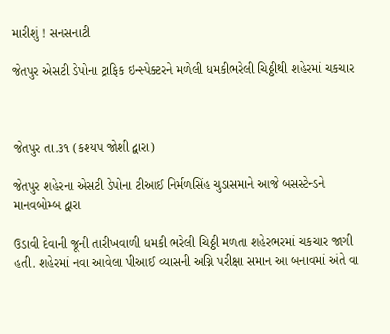મારીશું ! સનસનાટી

જેતપુર એસટી ડેપોના ટ્રાફિક ઇન્સ્પેક્ટરને મળેલી ધમકીભરેલી ચિઠ્ઠીથી શહેરમાં ચકચાર



જેતપુર તા.૩૧ (કશ્યપ જોશી દ્વારા)

જેતપુર શહેરના એસટી ડેપોના ટીઆઈ નિર્મળસિંહ ચુડાસમાને આજે બસસ્ટેન્ડને માનવબોમ્બ દ્વારા

ઉડાવી દેવાની જૂની તારીખવાળી ધમકી ભરેલી ચિઠ્ઠી મળતા શહેરભરમાં ચકચાર જાગી હતી. શહેરમાં નવા આવેલા પીઆઈ વ્યાસની અગ્નિ પરીક્ષા સમાન આ બનાવમાં અંતે વા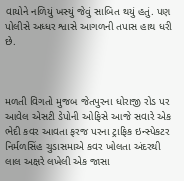વાયોને નળિયું ખસ્યું જેવું સાબિત થયું હતું. પણ પોલીસે અધ્ધર શ્વાસે આગળની તપાસ હાથ ધરી છે.



મળતી વિગતો મુજબ જેતપુરના ધોરાજી રોડ પર આવેલ એસટી ડેપોની ઓફિસે આજે સવારે એક ભેદી કવર આવતા ફરજ પરના ટ્રાફિક ઇન્સ્પેકટર નિર્મળસિંહ ચુડાસમાએ કવર ખોલતા અંદરથી લાલ અક્ષરે લખેલી એક જાસા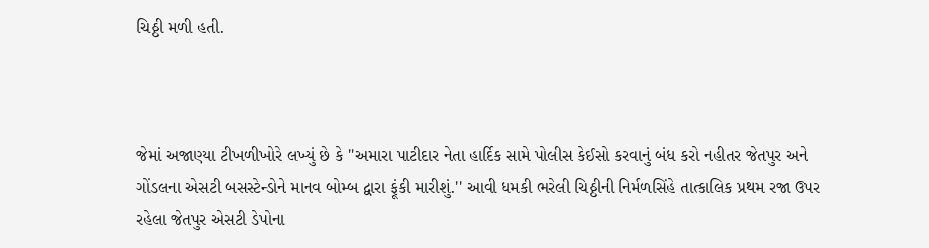ચિઠ્ઠી મળી હતી.



જેમાં અજાણ્યા ટીખળીખોરે લખ્યું છે કે ''અમારા પાટીદાર નેતા હાર્દિક સામે પોલીસ કેઈસો કરવાનું બંધ કરો નહીતર જેતપુર અને ગોંડલના એસટી બસસ્ટેન્ડોને માનવ બોમ્બ દ્વારા ફૂંકી મારીશું.'' આવી ધમકી ભરેલી ચિઠ્ઠીની નિર્મળસિંહે તાત્કાલિક પ્રથમ રજા ઉપર રહેલા જેતપુર એસટી ડેપોના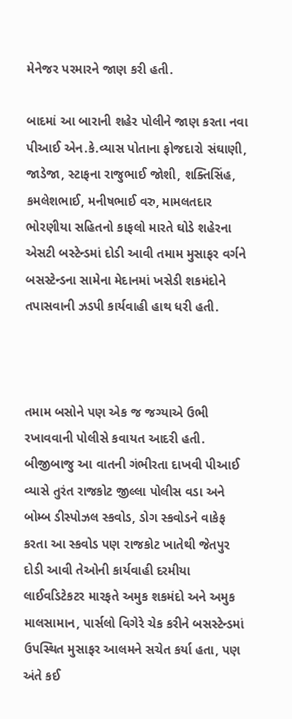મેનેજર પરમારને જાણ કરી હતી.

બાદમાં આ બારાની શહેર પોલીને જાણ કરતા નવા પીઆઈ એન.કે.વ્યાસ પોતાના ફોજદારો સંઘાણી, જાડેજા, સ્ટાફના રાજુભાઈ જોશી, શક્તિસિંહ, કમલેશભાઈ, મનીષભાઈ વરુ, મામલતદાર ભોરણીયા સહિતનો કાફલો મારતે ઘોડે શહેરના એસટી બસ્ટેન્ડમાં દોડી આવી તમામ મુસાફર વર્ગને બસસ્ટેન્ડના સામેના મેદાનમાં ખસેડી શકમંદોને તપાસવાની ઝડપી કાર્યવાહી હાથ ધરી હતી.



તમામ બસોને પણ એક જ જગ્યાએ ઉભી રખાવવાની પોલીસે કવાયત આદરી હતી. બીજીબાજુ આ વાતની ગંભીરતા દાખવી પીઆઈ વ્યાસે તુરંત રાજકોટ જીલ્લા પોલીસ વડા અને બોમ્બ ડીસ્પોઝલ સ્કવોડ, ડોગ સ્કવોડને વાકેફ કરતા આ સ્કવોડ પણ રાજકોટ ખાતેથી જેતપુર દોડી આવી તેઓની કાર્યવાહી દરમીયા લાઈવડિટેકટર મારફતે અમુક શકમંદો અને અમુક માલસામાન, પાર્સલો વિગેરે ચેક કરીને બસસ્ટેન્ડમાં ઉપસ્થિત મુસાફર આલમને સચેત કર્યા હતા, પણ અંતે કઈ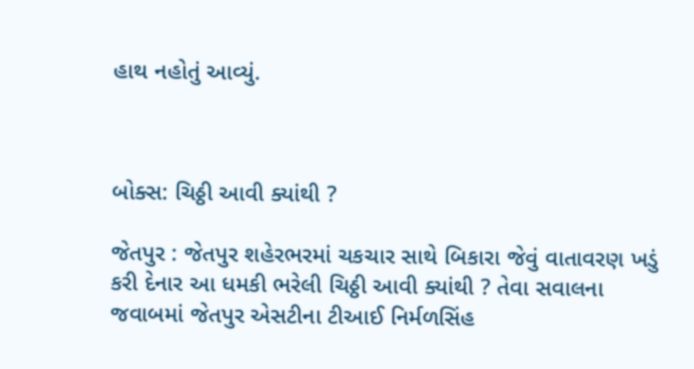હાથ નહોતું આવ્યું.



બોક્સ: ચિઠ્ઠી આવી ક્યાંથી ?

જેતપુર : જેતપુર શહેરભરમાં ચકચાર સાથે બિકારા જેવું વાતાવરણ ખડું કરી દેનાર આ ધમકી ભરેલી ચિઠ્ઠી આવી ક્યાંથી ? તેવા સવાલના જવાબમાં જેતપુર એસટીના ટીઆઈ નિર્મળસિંહ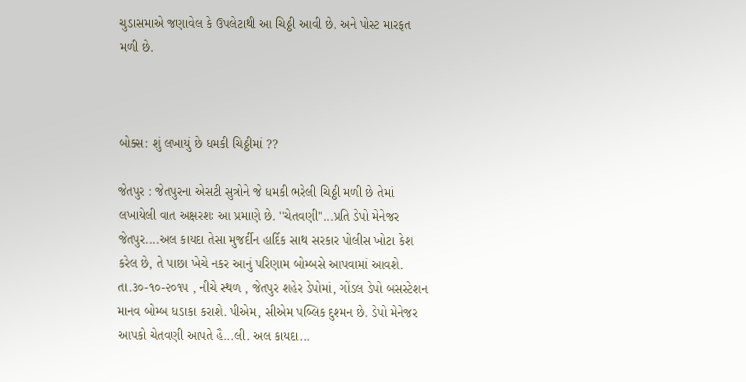ચુડાસમાએ જણાવેલ કે ઉપલેટાથી આ ચિઠ્ઠી આવી છે. અને પોસ્ટ મારફત મળી છે.



બોક્સ: શું લખાયું છે ધમકી ચિઠ્ઠીમાં ??

જેતપુર : જેતપુરના એસટી સુત્રોને જે ધમકી ભરેલી ચિઠ્ઠી મળી છે તેમાં લખાયેલી વાત અક્ષરશઃ આ પ્રમાણે છે. ''ચેતવણી''...પ્રતિ ડેપો મેનેજર જેતપુર....અલ કાયદા તેસા મુજર્દીન હાર્દિક સાથ સરકાર પોલીસ ખોટા કેશ કરેલ છે, તે પાછા ખેચે નકર આનું પરિણામ બોમ્બસે આપવામાં આવશે. તા.૩૦-૧૦-૨૦૧૫ , નીચે સ્થળ , જેતપુર શહેર ડેપોમાં, ગોંડલ ડેપો બસસ્ટેશન માનવ બોમ્બ ધડાકા કરાશે. પીએમ, સીએમ પબ્લિક દુશ્મન છે. ડેપો મેનેજર આપકો ચેતવણી આપતે હૈ...લી. અલ કાયદા...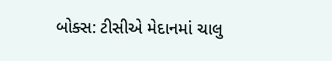બોક્સ: ટીસીએ મેદાનમાં ચાલુ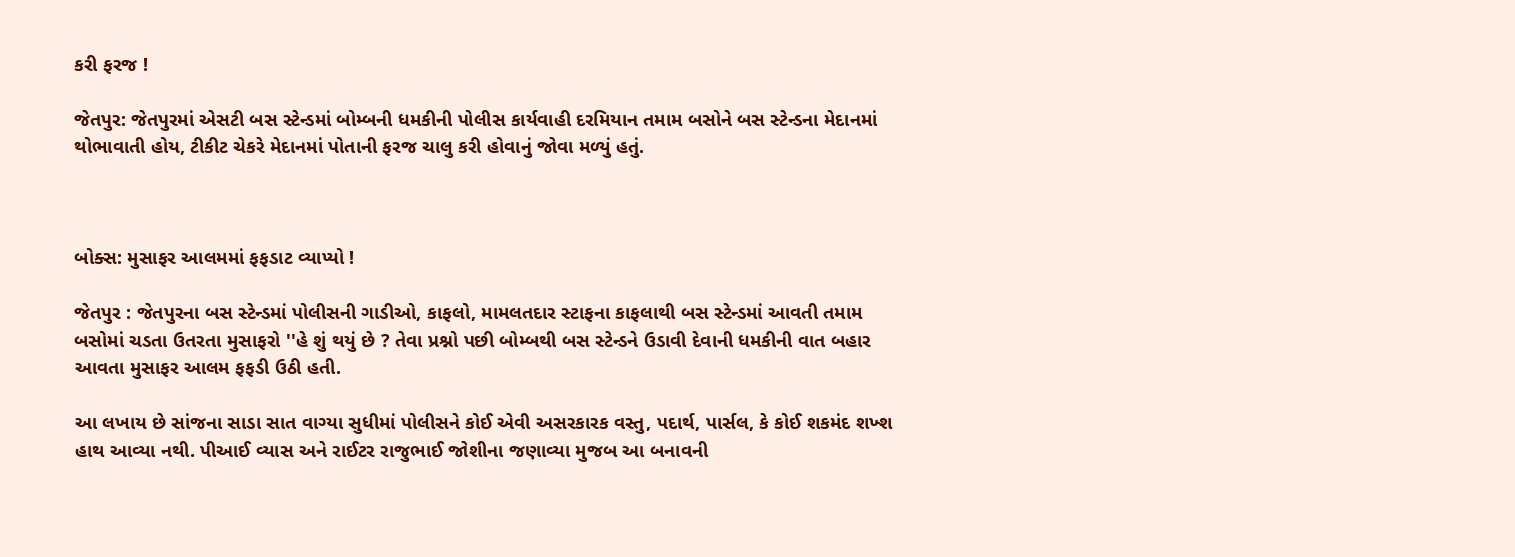કરી ફરજ !

જેતપુર: જેતપુરમાં એસટી બસ સ્ટેન્ડમાં બોમ્બની ધમકીની પોલીસ કાર્યવાહી દરમિયાન તમામ બસોને બસ સ્ટેન્ડના મેદાનમાં થોભાવાતી હોય, ટીકીટ ચેકરે મેદાનમાં પોતાની ફરજ ચાલુ કરી હોવાનું જોવા મળ્યું હતું.



બોક્સ: મુસાફર આલમમાં ફફડાટ વ્યાપ્યો !

જેતપુર : જેતપુરના બસ સ્ટેન્ડમાં પોલીસની ગાડીઓ, કાફલો, મામલતદાર સ્ટાફના કાફલાથી બસ સ્ટેન્ડમાં આવતી તમામ બસોમાં ચડતા ઉતરતા મુસાફરો ''હે શું થયું છે ? તેવા પ્રશ્નો પછી બોમ્બથી બસ સ્ટેન્ડને ઉડાવી દેવાની ધમકીની વાત બહાર આવતા મુસાફર આલમ ફફડી ઉઠી હતી.

આ લખાય છે સાંજના સાડા સાત વાગ્યા સુધીમાં પોલીસને કોઈ એવી અસરકારક વસ્તુ, પદાર્થ, પાર્સલ, કે કોઈ શકમંદ શખ્શ હાથ આવ્યા નથી. પીઆઈ વ્યાસ અને રાઈટર રાજુભાઈ જોશીના જણાવ્યા મુજબ આ બનાવની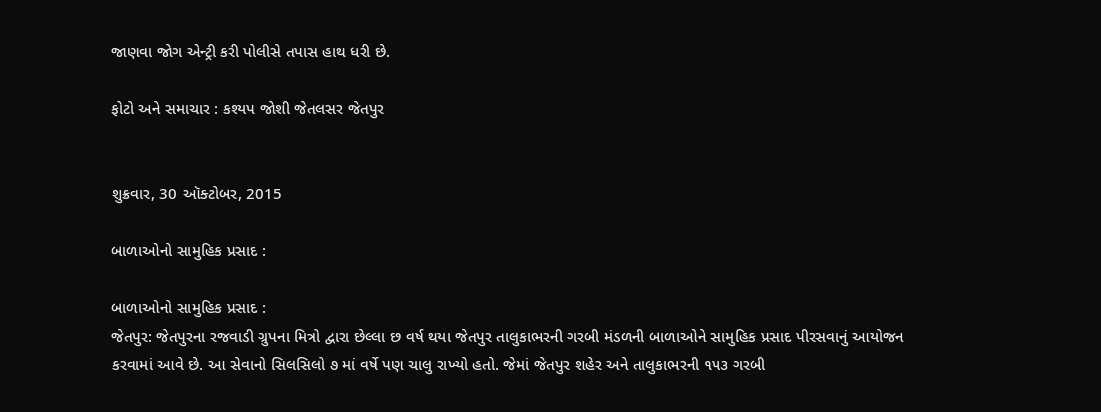જાણવા જોગ એન્ટ્રી કરી પોલીસે તપાસ હાથ ધરી છે.

ફોટો અને સમાચાર : કશ્યપ જોશી જેતલસર જેતપુર


શુક્રવાર, 30 ઑક્ટોબર, 2015

બાળાઓનો સામુહિક પ્રસાદ :

બાળાઓનો સામુહિક પ્રસાદ :
જેતપુર: જેતપુરના રજવાડી ગ્રુપના મિત્રો દ્વારા છેલ્લા છ વર્ષ થયા જેતપુર તાલુકાભરની ગરબી મંડળની બાળાઓને સામુહિક પ્રસાદ પીરસવાનું આયોજન કરવામાં આવે છે. આ સેવાનો સિલસિલો ૭ માં વર્ષે પણ ચાલુ રાખ્યો હતો. જેમાં જેતપુર શહેર અને તાલુકાભરની ૧૫૩ ગરબી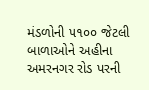મંડળોની ૫૧૦૦ જેટલી બાળાઓને અહીના અમરનગર રોડ પરની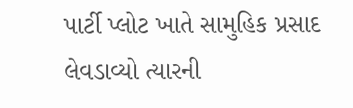પાર્ટી પ્લોટ ખાતે સામુહિક પ્રસાદ લેવડાવ્યો ત્યારની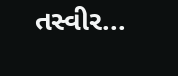તસ્વીર...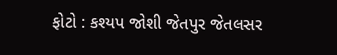ફોટો : કશ્યપ જોશી જેતપુર જેતલસર